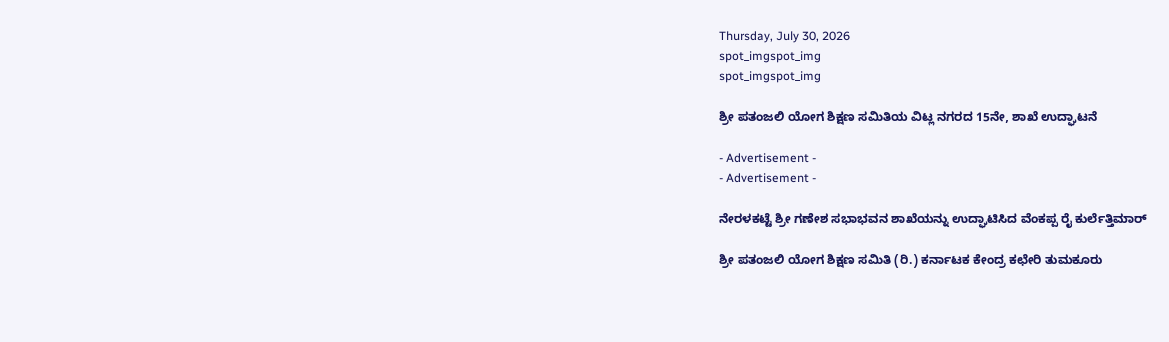Thursday, July 30, 2026
spot_imgspot_img
spot_imgspot_img

ಶ್ರೀ ಪತಂಜಲಿ ಯೋಗ ಶಿಕ್ಷಣ ಸಮಿತಿಯ ವಿಟ್ಲ ನಗರದ 15ನೇ, ಶಾಖೆ ಉದ್ಘಾಟನೆ

- Advertisement -
- Advertisement -

ನೇರಳಕಟ್ಟೆ ಶ್ರೀ ಗಣೇಶ ಸಭಾಭವನ ಶಾಖೆಯನ್ನು ಉದ್ಘಾಟಿಸಿದ ವೆಂಕಪ್ಪ ರೈ ಕುರ್ಲೆತ್ತಿಮಾರ್

ಶ್ರೀ ಪತಂಜಲಿ ಯೋಗ ಶಿಕ್ಷಣ ಸಮಿತಿ (ರಿ.) ಕರ್ನಾಟಕ ಕೇಂದ್ರ ಕಛೇರಿ ತುಮಕೂರು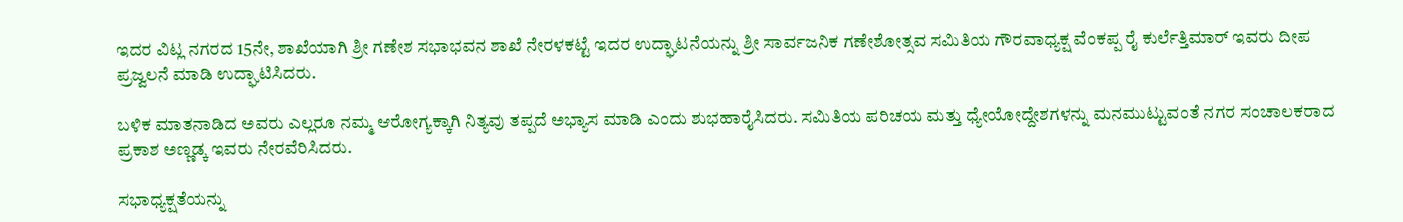ಇದರ ವಿಟ್ಲ ನಗರದ 15ನೇ, ಶಾಖೆಯಾಗಿ ಶ್ರೀ ಗಣೇಶ ಸಭಾಭವನ ಶಾಖೆ ನೇರಳಕಟ್ಟೆ ಇದರ ಉದ್ಘಾಟನೆಯನ್ನು ಶ್ರೀ ಸಾರ್ವಜನಿಕ ಗಣೇಶೋತ್ಸವ ಸಮಿತಿಯ ಗೌರವಾಧ್ಯಕ್ಷ ವೆಂಕಪ್ಪ ರೈ ಕುರ್ಲೆತ್ತಿಮಾರ್ ಇವರು ದೀಪ ಪ್ರಜ್ವಲನೆ ಮಾಡಿ ಉದ್ಘಾಟಿಸಿದರು.

ಬಳಿಕ ಮಾತನಾಡಿದ ಅವರು ಎಲ್ಲರೂ ನಮ್ಮ ಆರೋಗ್ಯಕ್ಕಾಗಿ ನಿತ್ಯವು ತಪ್ಪದೆ ಅಭ್ಯಾಸ ಮಾಡಿ ಎಂದು ಶುಭಹಾರೈಸಿದರು. ಸಮಿತಿಯ ಪರಿಚಯ ಮತ್ತು ಧ್ಯೇಯೋದ್ದೇಶಗಳನ್ನು ಮನಮುಟ್ಟುವಂತೆ ನಗರ ಸಂಚಾಲಕರಾದ ಪ್ರಕಾಶ ಅಣ್ಣಡ್ಕ ಇವರು ನೇರವೆರಿಸಿದರು.

ಸಭಾಧ್ಯಕ್ಷತೆಯನ್ನು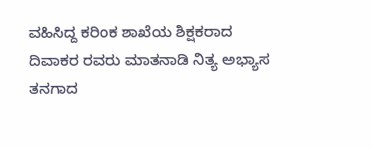ವಹಿಸಿದ್ದ ಕರಿಂಕ ಶಾಖೆಯ ಶಿಕ್ಷಕರಾದ ದಿವಾಕರ ರವರು ಮಾತನಾಡಿ ನಿತ್ಯ ಅಭ್ಯಾಸ ತನಗಾದ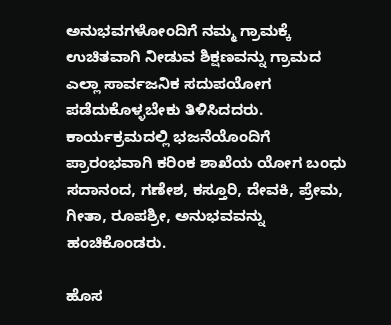ಅನುಭವಗಳೋಂದಿಗೆ ನಮ್ಮ ಗ್ರಾಮಕ್ಕೆ ಉಚಿತವಾಗಿ ನೀಡುವ ಶಿಕ್ಷಣವನ್ನು ಗ್ರಾಮದ ಎಲ್ಲಾ ಸಾರ್ವಜನಿಕ ಸದುಪಯೋಗ ಪಡೆದುಕೊಳ್ಳಬೇಕು ತಿಳಿಸಿದದರು. ಕಾರ್ಯಕ್ರಮದಲ್ಲಿ ಭಜನೆಯೊಂದಿಗೆ ಪ್ರಾರಂಭವಾಗಿ ಕರಿಂಕ ಶಾಖೆಯ ಯೋಗ ಬಂಧು ಸದಾನಂದ, ಗಣೇಶ, ಕಸ್ತೂರಿ, ದೇವಕಿ, ಪ್ರೇಮ, ಗೀತಾ, ರೂಪಶ್ರೀ, ಅನುಭವವನ್ನು ಹಂಚಿಕೊಂಡರು.

ಹೊಸ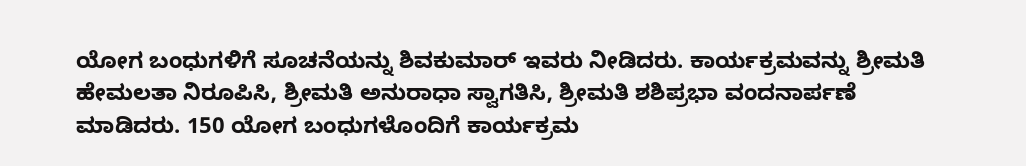ಯೋಗ ಬಂಧುಗಳಿಗೆ ಸೂಚನೆಯನ್ನು ಶಿವಕುಮಾರ್ ಇವರು ನೀಡಿದರು. ಕಾರ್ಯಕ್ರಮವನ್ನು ಶ್ರೀಮತಿ ಹೇಮಲತಾ ನಿರೂಪಿಸಿ, ಶ್ರೀಮತಿ ಅನುರಾಧಾ ಸ್ವಾಗತಿಸಿ, ಶ್ರೀಮತಿ ಶಶಿಪ್ರಭಾ ವಂದನಾರ್ಪಣೆ ಮಾಡಿದರು. 150 ಯೋಗ ಬಂಧುಗಳೊಂದಿಗೆ ಕಾರ್ಯಕ್ರಮ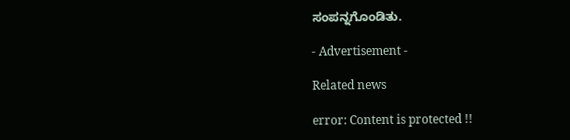ಸಂಪನ್ನಗೊಂಡಿತು.

- Advertisement -

Related news

error: Content is protected !!